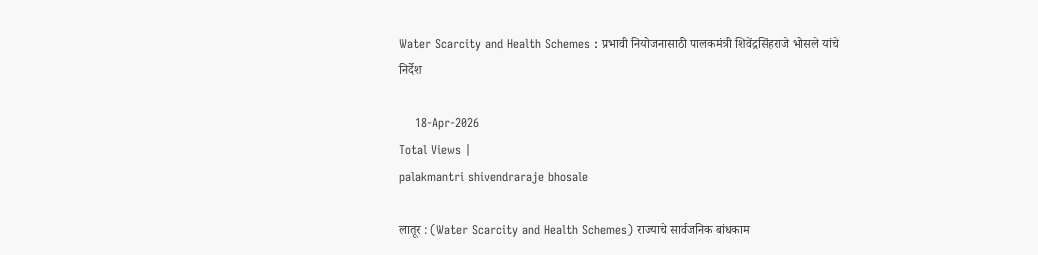Water Scarcity and Health Schemes : प्रभावी नियोजनासाठी पालकमंत्री शिवेंद्रसिंहराजे भोसले यांचे निर्देश

    18-Apr-2026
Total Views |
palakmantri shivendraraje bhosale

लातूर : (Water Scarcity and Health Schemes) राज्याचे सार्वजनिक बांधकाम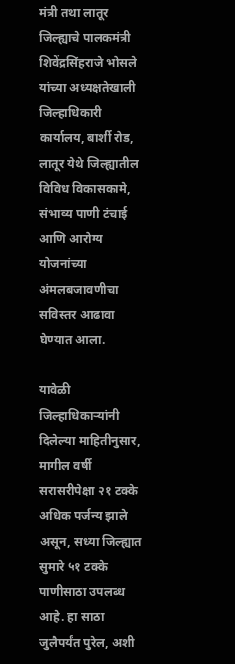मंत्री तथा लातूर जिल्ह्याचे पालकमंत्री शिवेंद्रसिंहराजे भोसले यांच्या अध्यक्षतेखाली जिल्हाधिकारी कार्यालय, बार्शी रोड, लातूर येथे जिल्ह्यातील विविध विकासकामे, संभाव्य पाणी टंचाई आणि आरोग्य योजनांच्या अंमलबजावणीचा सविस्तर आढावा घेण्यात आला.

यावेळी जिल्हाधिकाऱ्यांनी दिलेल्या माहितीनुसार, मागील वर्षी सरासरीपेक्षा २१ टक्के अधिक पर्जन्य झाले असून, सध्या जिल्ह्यात सुमारे ५१ टक्के पाणीसाठा उपलब्ध आहे. हा साठा जुलैपर्यंत पुरेल, अशी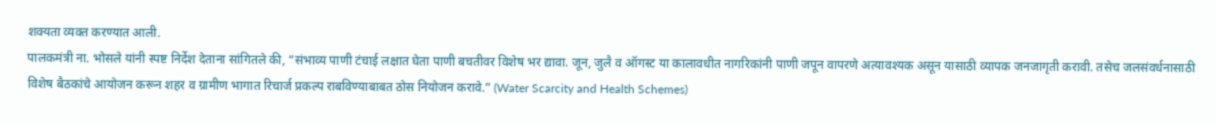शक्यता व्यक्त करण्यात आली.
पालकमंत्री ना. भोसले यांनी स्पष्ट निर्देश देताना सांगितले की, “संभाव्य पाणी टंचाई लक्षात घेता पाणी बचतीवर विशेष भर द्यावा. जून, जुलै व ऑगस्ट या कालावधीत नागरिकांनी पाणी जपून वापरणे अत्यावश्यक असून यासाठी व्यापक जनजागृती करावी. तसेच जलसंवर्धनासाठी विशेष बैठकांचे आयोजन करून शहर व ग्रामीण भागात रिचार्ज प्रकल्प राबविण्याबाबत ठोस नियोजन करावे.” (Water Scarcity and Health Schemes)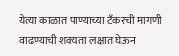येत्या काळात पाण्याच्या टँकरची मागणी वाढण्याची शक्यता लक्षात घेऊन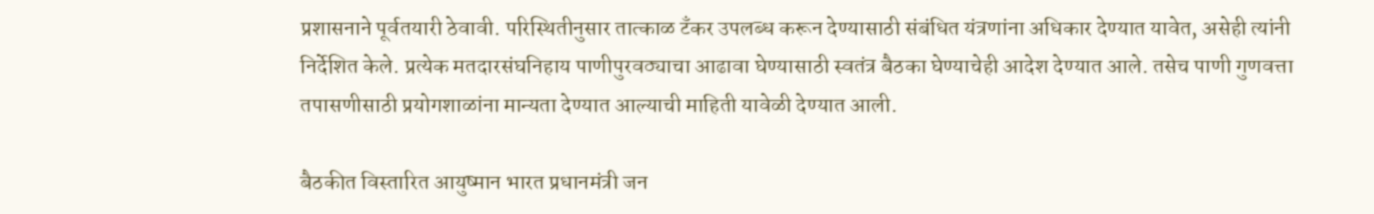प्रशासनाने पूर्वतयारी ठेवावी. परिस्थितीनुसार तात्काळ टँकर उपलब्ध करून देण्यासाठी संबंधित यंत्रणांना अधिकार देण्यात यावेत, असेही त्यांनी निर्देशित केले. प्रत्येक मतदारसंघनिहाय पाणीपुरवठ्याचा आढावा घेण्यासाठी स्वतंत्र बैठका घेण्याचेही आदेश देण्यात आले. तसेच पाणी गुणवत्ता तपासणीसाठी प्रयोगशाळांना मान्यता देण्यात आल्याची माहिती यावेळी देण्यात आली.

बैठकीत विस्तारित आयुष्मान भारत प्रधानमंत्री जन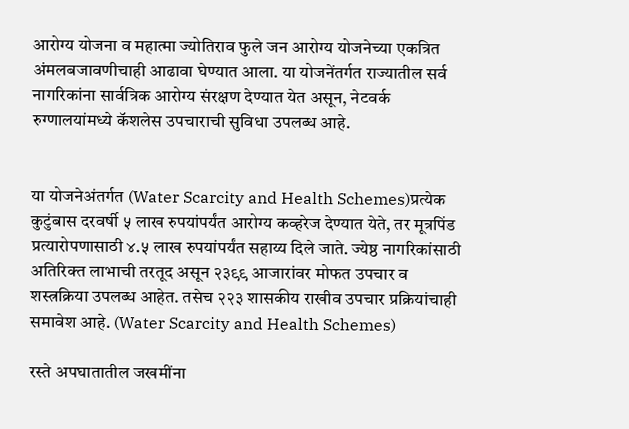आरोग्य योजना व महात्मा ज्योतिराव फुले जन आरोग्य योजनेच्या एकत्रित अंमलबजावणीचाही आढावा घेण्यात आला. या योजनेंतर्गत राज्यातील सर्व नागरिकांना सार्वत्रिक आरोग्य संरक्षण देण्यात येत असून, नेटवर्क रुग्णालयांमध्ये कॅशलेस उपचाराची सुविधा उपलब्ध आहे.


या योजनेअंतर्गत (Water Scarcity and Health Schemes)प्रत्येक कुटुंबास दरवर्षी ५ लाख रुपयांपर्यंत आरोग्य कव्हरेज देण्यात येते, तर मूत्रपिंड प्रत्यारोपणासाठी ४.५ लाख रुपयांपर्यंत सहाय्य दिले जाते. ज्येष्ठ नागरिकांसाठी अतिरिक्त लाभाची तरतूद असून २३९९ आजारांवर मोफत उपचार व शस्त्रक्रिया उपलब्ध आहेत. तसेच २२३ शासकीय राखीव उपचार प्रक्रियांचाही समावेश आहे. (Water Scarcity and Health Schemes)

रस्ते अपघातातील जखमींना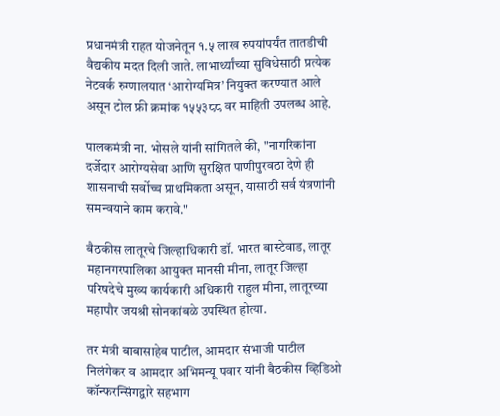प्रधानमंत्री राहत योजनेतून १.५ लाख रुपयांपर्यंत तातडीची वैद्यकीय मदत दिली जाते. लाभार्थ्यांच्या सुविधेसाठी प्रत्येक नेटवर्क रुग्णालयात ‘आरोग्यमित्र’ नियुक्त करण्यात आले असून टोल फ्री क्रमांक १५५३८८ वर माहिती उपलब्ध आहे.

पालकमंत्री ना. भोसले यांनी सांगितले की, "नागरिकांना दर्जेदार आरोग्यसेवा आणि सुरक्षित पाणीपुरवठा देणे ही शासनाची सर्वोच्च प्राथमिकता असून, यासाठी सर्व यंत्रणांनी समन्वयाने काम करावे."

बैठकीस लातूरचे जिल्हाधिकारी डॉ. भारत बास्टेवाड, लातूर महानगरपालिका आयुक्त मानसी मीना, लातूर जिल्हा परिषदेचे मुख्य कार्यकारी अधिकारी राहुल मीना, लातूरच्या महापौर जयश्री सोनकांबळे उपस्थित होत्या.

तर मंत्री बाबासाहेब पाटील, आमदार संभाजी पाटील निलंगेकर व आमदार अभिमन्यू पवार यांनी बैठकीस व्हिडिओ कॉन्फरन्सिंगद्वारे सहभाग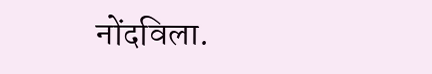नोंदविला.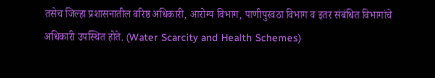तसेच जिल्हा प्रशासनातील वरिष्ठ अधिकारी, आरोग्य विभाग, पाणीपुरवठा विभाग व इतर संबंधित विभागांचे अधिकारी उपस्थित होते. (Water Scarcity and Health Schemes)